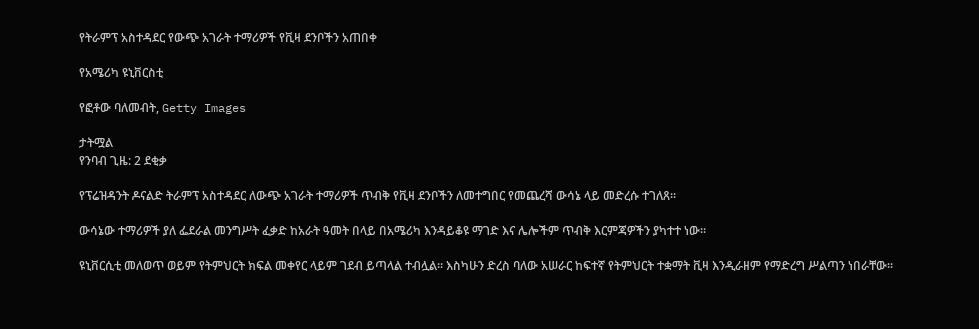የትራምፕ አስተዳደር የውጭ አገራት ተማሪዎች የቪዛ ደንቦችን አጠበቀ

የአሜሪካ ዩኒቨርስቲ

የፎቶው ባለመብት, Getty Images

ታትሟል
የንባብ ጊዜ: 2 ደቂቃ

የፕሬዝዳንት ዶናልድ ትራምፕ አስተዳደር ለውጭ አገራት ተማሪዎች ጥብቅ የቪዛ ደንቦችን ለመተግበር የመጨረሻ ውሳኔ ላይ መድረሱ ተገለጸ።

ውሳኔው ተማሪዎች ያለ ፌደራል መንግሥት ፈቃድ ከአራት ዓመት በላይ በአሜሪካ እንዳይቆዩ ማገድ እና ሌሎችም ጥብቅ እርምጃዎችን ያካተተ ነው።

ዩኒቨርሲቲ መለወጥ ወይም የትምህርት ክፍል መቀየር ላይም ገደብ ይጣላል ተብሏል። እስካሁን ድረስ ባለው አሠራር ከፍተኛ የትምህርት ተቋማት ቪዛ እንዲራዘም የማድረግ ሥልጣን ነበራቸው።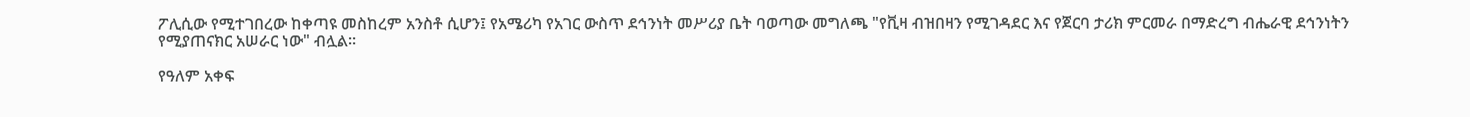ፖሊሲው የሚተገበረው ከቀጣዩ መስከረም አንስቶ ሲሆን፤ የአሜሪካ የአገር ውስጥ ደኅንነት መሥሪያ ቤት ባወጣው መግለጫ "የቪዛ ብዝበዛን የሚገዳደር እና የጀርባ ታሪክ ምርመራ በማድረግ ብሔራዊ ደኅንነትን የሚያጠናክር አሠራር ነው" ብሏል።

የዓለም አቀፍ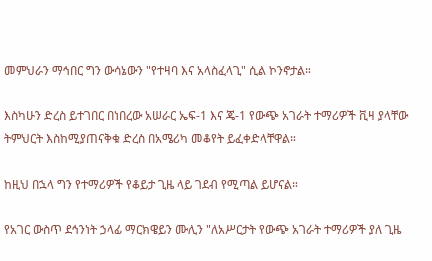መምህራን ማኅበር ግን ውሳኔውን "የተዛባ እና አላስፈላጊ" ሲል ኮንኖታል።

እስካሁን ድረስ ይተገበር በነበረው አሠራር ኤፍ-1 እና ጄ-1 የውጭ አገራት ተማሪዎች ቪዛ ያላቸው ትምህርት እስከሚያጠናቅቁ ድረስ በአሜሪካ መቆየት ይፈቀድላቸዋል።

ከዚህ በኋላ ግን የተማሪዎች የቆይታ ጊዜ ላይ ገደብ የሚጣል ይሆናል።

የአገር ውስጥ ደኅንነት ኃላፊ ማርክዌይን ሙሊን "ለአሥርታት የውጭ አገራት ተማሪዎች ያለ ጊዜ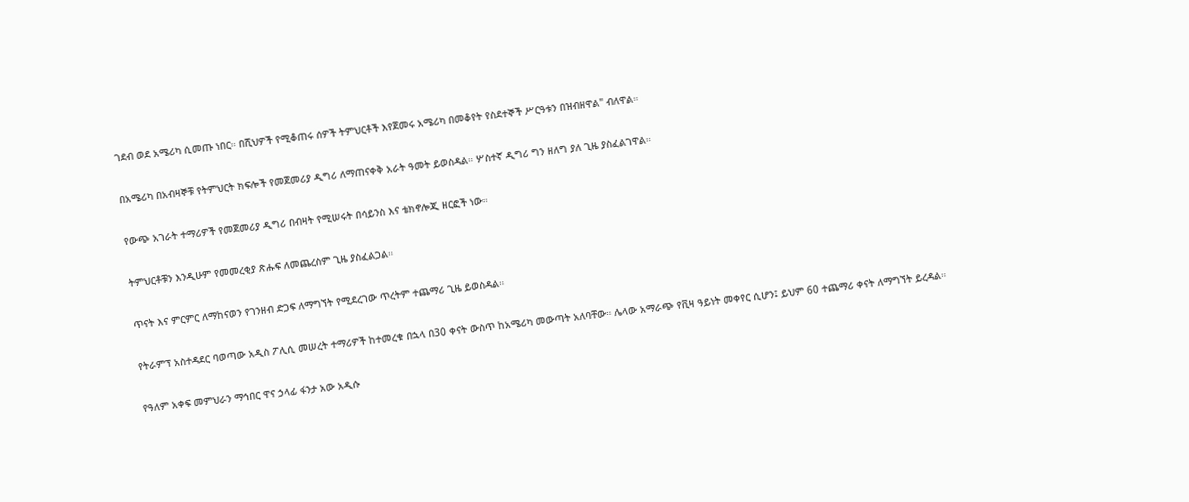ገደብ ወደ አሜሪካ ሲመጡ ነበር። በሺህዎች የሚቆጠሩ ሰዎች ትምህርቶች እየጀመሩ አሜሪካ በመቆየት የስደተኞች ሥርዓቱን በዝብዘዋል" ብለዋል።

በአሜሪካ በአብዛኞቹ የትምህርት ክፍሎች የመጀመሪያ ዲግሪ ለማጠናቀቅ አራት ዓመት ይወስዳል። ሦስተኛ ዲግሪ ግን ዘለግ ያለ ጊዜ ያስፈልገዋል።

የውጭ አገራት ተማሪዎች የመጀመሪያ ዲግሪ በብዛት የሚሠሩት በሳይንስ እና ቴክኖሎጂ ዘርፎች ነው።

ትምህርቶቹን እንዲሁም የመመረቂያ ጽሑፍ ለመጨረስም ጊዜ ያስፈልጋል።

ጥናት እና ምርምር ለማከናወን የገንዘብ ድጋፍ ለማግኘት የሚደረገው ጥረትም ተጨማሪ ጊዜ ይወስዳል።

የትራምፕ አስተዳደር ባወጣው አዲስ ፖሊሲ መሠረት ተማሪዎች ከተመረቁ በኋላ በ30 ቀናት ውስጥ ከአሜሪካ መውጣት አለባቸው። ሌላው አማራጭ የቪዛ ዓይነት መቀየር ሲሆን፤ ይህም 60 ተጨማሪ ቀናት ለማግኘት ይረዳል።

የዓለም አቀፍ መምህራን ማኅበር ዋና ኃላፊ ፋንታ አው አዲሱ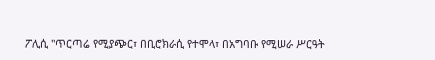ፖሊሲ "ጥርጣሬ የሚያጭር፣ በቢሮክራሲ የተሞላ፣ በአግባቡ የሚሠራ ሥርዓት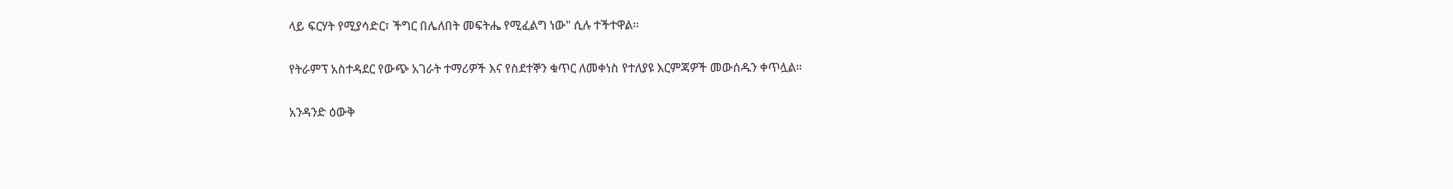ላይ ፍርሃት የሚያሳድር፣ ችግር በሌለበት መፍትሔ የሚፈልግ ነው" ሲሉ ተችተዋል።

የትራምፕ አስተዳደር የውጭ አገራት ተማሪዎች እና የስደተኞን ቁጥር ለመቀነስ የተለያዩ እርምጃዎች መውሰዱን ቀጥሏል።

አንዳንድ ዕውቅ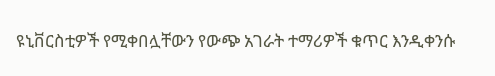ዩኒቨርስቲዎች የሚቀበሏቸውን የውጭ አገራት ተማሪዎች ቁጥር እንዲቀንሱ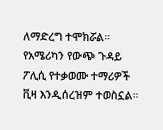ለማድረግ ተሞክሯል። የአሜሪካን የውጭ ጉዳይ ፖሊሲ የተቃወሙ ተማሪዎች ቪዛ እንዲሰረዝም ተወስኗል።